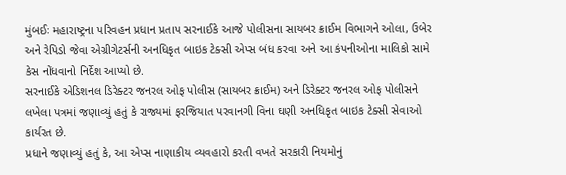મુંબઈઃ મહારાષ્ટ્રના પરિવહન પ્રધાન પ્રતાપ સરનાઈકે આજે પોલીસના સાયબર ક્રાઈમ વિભાગને ઓલા, ઉબેર અને રેપિડો જેવા એગ્રીગેટર્સની અનધિકૃત બાઇક ટેક્સી એપ્સ બંધ કરવા અને આ કંપનીઓના માલિકો સામે કેસ નોંધવાનો નિર્દેશ આપ્યો છે.
સરનાઈકે એડિશનલ ડિરેક્ટર જનરલ ઓફ પોલીસ (સાયબર ક્રાઈમ) અને ડિરેક્ટર જનરલ ઓફ પોલીસને લખેલા પત્રમાં જણાવ્યું હતું કે રાજ્યમાં ફરજિયાત પરવાનગી વિના ઘણી અનધિકૃત બાઇક ટેક્સી સેવાઓ કાર્યરત છે.
પ્રધાને જણાવ્યું હતું કે, આ એપ્સ નાણાકીય વ્યવહારો કરતી વખતે સરકારી નિયમોનું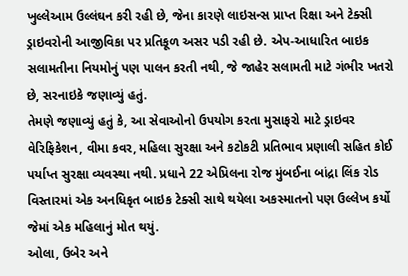ખુલ્લેઆમ ઉલ્લંઘન કરી રહી છે, જેના કારણે લાઇસન્સ પ્રાપ્ત રિક્ષા અને ટેક્સી ડ્રાઇવરોની આજીવિકા પર પ્રતિકૂળ અસર પડી રહી છે. એપ-આધારિત બાઇક સલામતીના નિયમોનું પણ પાલન કરતી નથી, જે જાહેર સલામતી માટે ગંભીર ખતરો છે, સરનાઇકે જણાવ્યું હતું.
તેમણે જણાવ્યું હતું કે, આ સેવાઓનો ઉપયોગ કરતા મુસાફરો માટે ડ્રાઇવર વેરિફિકેશન, વીમા કવર, મહિલા સુરક્ષા અને કટોકટી પ્રતિભાવ પ્રણાલી સહિત કોઈ પર્યાપ્ત સુરક્ષા વ્યવસ્થા નથી. પ્રધાને 22 એપ્રિલના રોજ મુંબઈના બાંદ્રા લિંક રોડ વિસ્તારમાં એક અનધિકૃત બાઇક ટેક્સી સાથે થયેલા અકસ્માતનો પણ ઉલ્લેખ કર્યો જેમાં એક મહિલાનું મોત થયું.
ઓલા, ઉબેર અને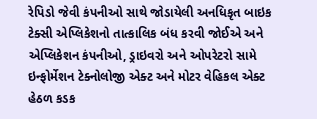રેપિડો જેવી કંપનીઓ સાથે જોડાયેલી અનધિકૃત બાઇક ટેક્સી એપ્લિકેશનો તાત્કાલિક બંધ કરવી જોઈએ અને એપ્લિકેશન કંપનીઓ, ડ્રાઇવરો અને ઓપરેટરો સામે ઇન્ફોર્મેશન ટેક્નોલોજી એક્ટ અને મોટર વેહિકલ એક્ટ હેઠળ કડક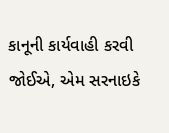કાનૂની કાર્યવાહી કરવી જોઈએ, એમ સરનાઇકે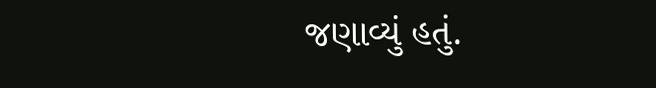જણાવ્યું હતું.